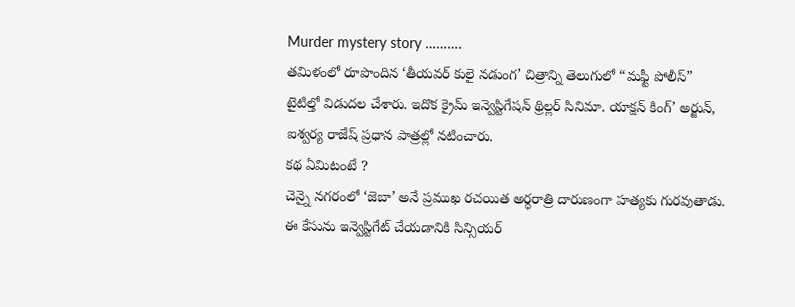Murder mystery story ……….
తమిళంలో రూపొందిన ‘తీయవర్ కులై నడుంగ’ చిత్రాన్ని తెలుగులో “మఫ్టీ పోలీస్” టైటిల్తో విడుదల చేశారు. ఇదొక క్రైమ్ ఇన్వెస్టిగేషన్ థ్రిల్లర్ సినిమా. యాక్షన్ కింగ్’ అర్జున్, ఐశ్వర్య రాజేష్ ప్రధాన పాత్రల్లో నటించారు.
కథ ఏమిటంటే ?
చెన్నై నగరంలో ‘జెబా’ అనే ప్రముఖ రచయిత అర్ధరాత్రి దారుణంగా హత్యకు గురవుతాడు. ఈ కేసును ఇన్వెస్టిగేట్ చేయడానికి సిన్సియర్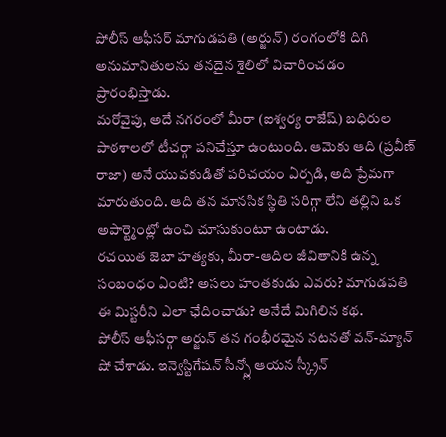పోలీస్ ఆఫీసర్ మాగుడపతి (అర్జున్) రంగంలోకి దిగి అనుమానితులను తనదైన శైలిలో విచారించడం ప్రారంభిస్తాడు.
మరోవైపు, అదే నగరంలో మీరా (ఐశ్వర్య రాజేష్) బధిరుల పాఠశాలలో టీచర్గా పనిచేస్తూ ఉంటుంది. ఆమెకు ఆది (ప్రవీణ్ రాజా) అనే యువకుడితో పరిచయం ఏర్పడి, అది ప్రేమగా మారుతుంది. ఆది తన మానసిక స్థితి సరిగ్గా లేని తల్లిని ఒక అపార్ట్మెంట్లో ఉంచి చూసుకుంటూ ఉంటాడు.
రచయిత జెబా హత్యకు, మీరా-ఆదిల జీవితానికి ఉన్న సంబంధం ఏంటి? అసలు హంతకుడు ఎవరు? మాగుడపతి ఈ మిస్టరీని ఎలా ఛేదించాడు? అనేదే మిగిలిన కథ.
పోలీస్ ఆఫీసర్గా అర్జున్ తన గంభీరమైన నటనతో వన్-మ్యాన్ షో చేశాడు. ఇన్వెస్టిగేషన్ సీన్స్లో ఆయన స్క్రీన్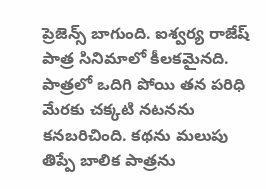ప్రెజెన్స్ బాగుంది. ఐశ్వర్య రాజేష్ పాత్ర సినిమాలో కీలకమైనది. పాత్రలో ఒదిగి పోయి తన పరిధి మేరకు చక్కటి నటనను కనబరిచింది. కథను మలుపు తిప్పే బాలిక పాత్రను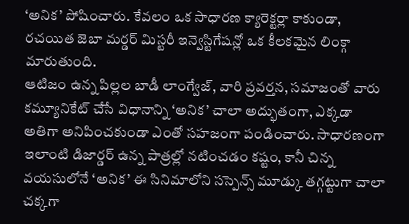‘అనిక’ పోషించారు. కేవలం ఒక సాధారణ క్యారెక్టర్లా కాకుండా, రచయిత జెబా మర్డర్ మిస్టరీ ఇన్వెస్టిగేషన్లో ఒక కీలకమైన లింక్గా మారుతుంది.
ఆటిజం ఉన్న పిల్లల బాడీ లాంగ్వేజ్, వారి ప్రవర్తన, సమాజంతో వారు కమ్యూనికేట్ చేసే విధానాన్ని ‘అనిక’ చాలా అద్భుతంగా, ఎక్కడా అతిగా అనిపించకుండా ఎంతో సహజంగా పండించారు. సాధారణంగా ఇలాంటి డిజార్డర్ ఉన్న పాత్రల్లో నటించడం కష్టం, కానీ చిన్న వయసులోనే ‘అనిక’ ఈ సినిమాలోని సస్పెన్స్ మూడ్కు తగ్గట్టుగా చాలా చక్కగా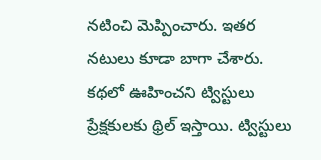నటించి మెప్పించారు. ఇతర నటులు కూడా బాగా చేశారు.
కథలో ఊహించని ట్విస్టులు ప్రేక్షకులకు థ్రిల్ ఇస్తాయి. ట్విస్టులు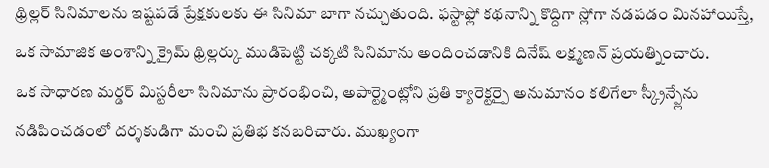థ్రిల్లర్ సినిమాలను ఇష్టపడే ప్రేక్షకులకు ఈ సినిమా బాగా నచ్చుతుంది. ఫస్టాఫ్లో కథనాన్ని కొద్దిగా స్లోగా నడపడం మినహాయిస్తే, ఒక సామాజిక అంశాన్ని క్రైమ్ థ్రిల్లర్కు ముడిపెట్టి చక్కటి సినిమాను అందించడానికి దినేష్ లక్ష్మణన్ ప్రయత్నించారు.
ఒక సాధారణ మర్డర్ మిస్టరీలా సినిమాను ప్రారంభించి, అపార్ట్మెంట్లోని ప్రతి క్యారెక్టర్పై అనుమానం కలిగేలా స్క్రీన్ప్లేను నడిపించడంలో దర్శకుడిగా మంచి ప్రతిభ కనబరిచారు. ముఖ్యంగా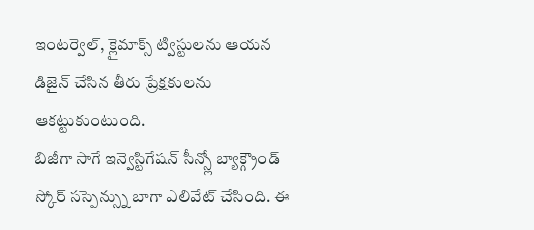ఇంటర్వెల్, క్లైమాక్స్ ట్విస్టులను ఆయన డిజైన్ చేసిన తీరు ప్రేక్షకులను ఆకట్టుకుంటుంది.
బిజీగా సాగే ఇన్వెస్టిగేషన్ సీన్స్లో బ్యాక్గ్రౌండ్ స్కోర్ సస్పెన్స్ను బాగా ఎలివేట్ చేసింది. ఈ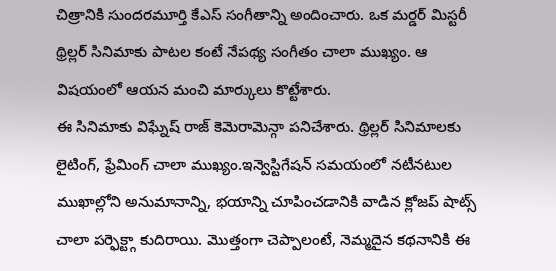చిత్రానికి సుందరమూర్తి కేఎస్ సంగీతాన్ని అందించారు. ఒక మర్డర్ మిస్టరీ థ్రిల్లర్ సినిమాకు పాటల కంటే నేపథ్య సంగీతం చాలా ముఖ్యం. ఆ విషయంలో ఆయన మంచి మార్కులు కొట్టేశారు.
ఈ సినిమాకు విఘ్నేష్ రాజ్ కెమెరామెన్గా పనిచేశారు. థ్రిల్లర్ సినిమాలకు లైటింగ్, ఫ్రేమింగ్ చాలా ముఖ్యం.ఇన్వెస్టిగేషన్ సమయంలో నటీనటుల ముఖాల్లోని అనుమానాన్ని, భయాన్ని చూపించడానికి వాడిన క్లోజప్ షాట్స్ చాలా పర్ఫెక్ట్గా కుదిరాయి. మొత్తంగా చెప్పాలంటే, నెమ్మదైన కథనానికి ఈ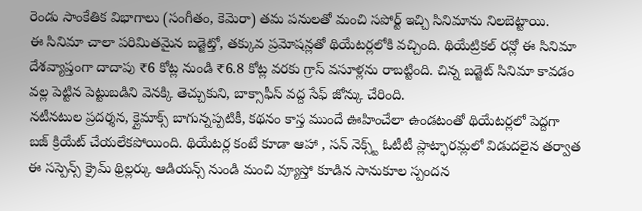రెండు సాంకేతిక విభాగాలు (సంగీతం, కెమెరా) తమ పనులతో మంచి సపోర్ట్ ఇచ్చి సినిమాను నిలబెట్టాయి.
ఈ సినిమా చాలా పరిమితమైన బడ్జెట్తో, తక్కువ ప్రమోషన్లతో థియేటర్లలోకి వచ్చింది. థియేట్రికల్ రన్లో ఈ సినిమా దేశవ్యాప్తంగా దాదాపు ₹6 కోట్ల నుండి ₹6.8 కోట్ల వరకు గ్రాస్ వసూళ్లను రాబట్టింది. చిన్న బడ్జెట్ సినిమా కావడం వల్ల పెట్టిన పెట్టుబడిని వెనక్కి తెచ్చుకుని, బాక్సాఫీస్ వద్ద సేఫ్ జోన్కు చేరింది.
నటీనటుల ప్రదర్శన, క్లైమాక్స్ బాగున్నప్పటికీ, కథనం కాస్త ముందే ఊహించేలా ఉండటంతో థియేటర్లలో పెద్దగా బజ్ క్రియేట్ చేయలేకపోయింది. థియేటర్ల కంటే కూడా ఆహా , సన్ నెక్స్ట్ ఓటీటీ ప్లాట్ఫారమ్లలో విడుదలైన తర్వాత ఈ సస్పెన్స్ క్రైమ్ థ్రిల్లర్కు ఆడియన్స్ నుండి మంచి వ్యూస్తో కూడిన సానుకూల స్పందన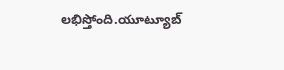లభిస్తోంది.యూట్యూబ్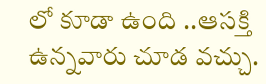లో కూడా ఉంది ..ఆసక్తి ఉన్నవారు చూడ వచ్చు.